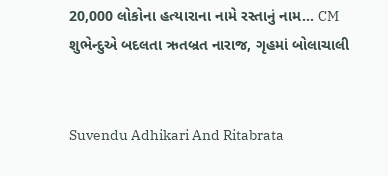20,000 લોકોના હત્યારાના નામે રસ્તાનું નામ... CM શુભેન્દુએ બદલતા ઋતબ્રત નારાજ, ગૃહમાં બોલાચાલી


Suvendu Adhikari And Ritabrata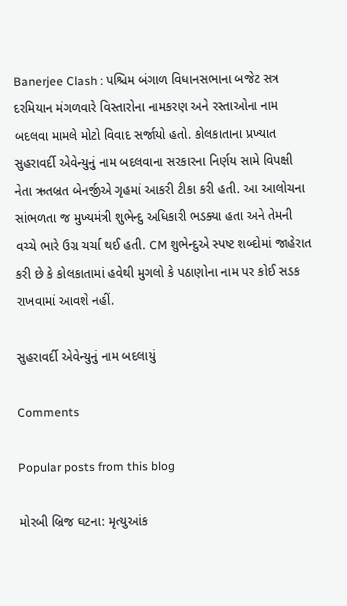Banerjee Clash : પશ્ચિમ બંગાળ વિધાનસભાના બજેટ સત્ર દરમિયાન મંગળવારે વિસ્તારોના નામકરણ અને રસ્તાઓના નામ બદલવા મામલે મોટો વિવાદ સર્જાયો હતો. કોલકાતાના પ્રખ્યાત સુહરાવર્દી એવેન્યુનું નામ બદલવાના સરકારના નિર્ણય સામે વિપક્ષી નેતા ઋતબ્રત બેનર્જીએ ગૃહમાં આકરી ટીકા કરી હતી. આ આલોચના સાંભળતા જ મુખ્યમંત્રી શુભેન્દુ અધિકારી ભડક્યા હતા અને તેમની વચ્ચે ભારે ઉગ્ર ચર્ચા થઈ હતી. CM શુભેન્દુએ સ્પષ્ટ શબ્દોમાં જાહેરાત કરી છે કે કોલકાતામાં હવેથી મુગલો કે પઠાણોના નામ પર કોઈ સડક રાખવામાં આવશે નહીં.

સુહરાવર્દી એવેન્યુનું નામ બદલાયું

Comments

Popular posts from this blog

મોરબી બ્રિજ ઘટના: મૃત્યુઆંક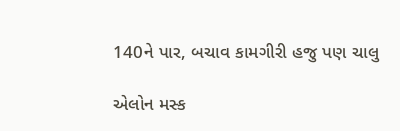140ને પાર, બચાવ કામગીરી હજુ પણ ચાલુ

એલોન મસ્ક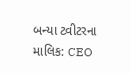બન્યા ટ્વીટરના માલિક: CEO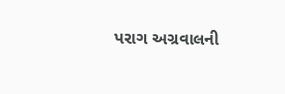પરાગ અગ્રવાલની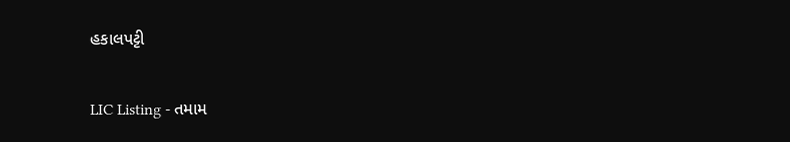હકાલપટ્ટી

LIC Listing - તમામ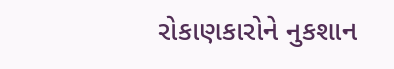રોકાણકારોને નુકશાન